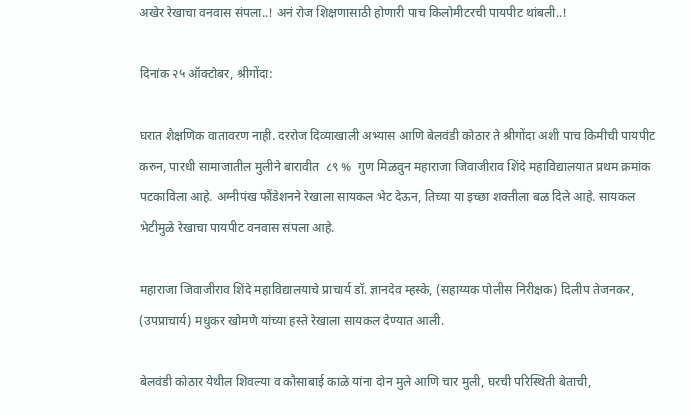अखेर रेखाचा वनवास संपला..! अनं रोज शिक्षणासाठी होणारी पाच किलोमीटरची पायपीट थांबली..!

दिनांक २५ ऑक्टोबर, श्रीगोंदा:

घरात शैक्षणिक वातावरण नाही. दररोज दिव्याखाली अभ्यास आणि बेलवंडी कोठार ते श्रीगोंदा अशी पाच किमीची पायपीट करुन, पारधी सामाजातील मुलीने बारावीत  ८९ %  गुण मिळवुन महाराजा जिवाजीराव शिंदे महाविद्यालयात प्रथम क्रमांक पटकाविला आहे. अग्नीपंख फौंडेशनने रेखाला सायकल भेट देऊन, तिच्या या इच्छा शक्तीला बळ दिले आहे. सायकल भेटीमुळे रेखाचा पायपीट वनवास संपला आहे.

महाराजा जिवाजीराव शिंदे महाविद्यालयाचे प्राचार्य डॉ. ज्ञानदेव म्हस्के, (सहाय्यक पोलीस निरीक्षक) दिलीप तेजनकर, (उपप्राचार्य) मधुकर खोमणे यांच्या हस्ते रेखाला सायकल देण्यात आली.

बेलवंडी कोठार येथील शिवल्या व कौसाबाई काळे यांना दोन मुले आणि चार मुली, घरची परिस्थिती बेताची,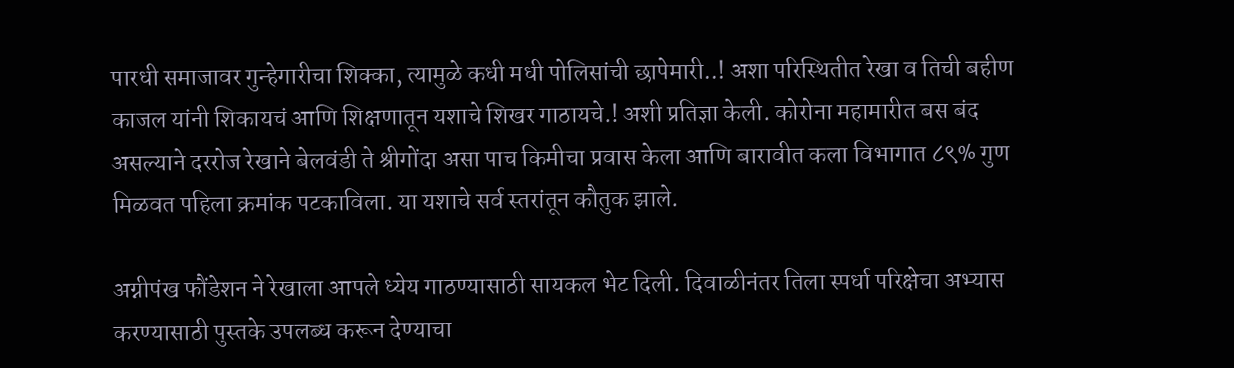पारधी समाजावर गुन्हेगारीचा शिक्का, त्यामुळे कधी मधी पोलिसांची छापेमारी..! अशा परिस्थितीत रेखा व तिची बहीण काजल यांनी शिकायचं आणि शिक्षणातून यशाचे शिखर गाठायचे.! अशी प्रतिज्ञा केली. कोरोना महामारीत बस बंद असल्याने दररोज रेखाने बेलवंडी ते श्रीगोंदा असा पाच किमीचा प्रवास केला आणि बारावीत कला विभागात ८९% गुण मिळवत पहिला क्रमांक पटकाविला. या यशाचे सर्व स्तरांतून कौतुक झाले.

अग्नीपंख फौंडेशन ने रेखाला आपले ध्येय गाठण्यासाठी सायकल भेट दिली. दिवाळीनंतर तिला स्पर्धा परिक्षेचा अभ्यास करण्यासाठी पुस्तके उपलब्ध करून देण्याचा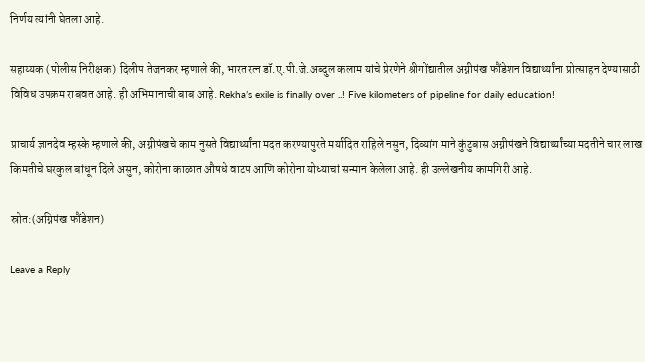निर्णय त्यांनी घेतला आहे.

सहाय्यक (पोलीस निरीक्षक) दिलीप तेजनकर म्हणाले की, भारतरत्न डॉ.ए.पी.जे.अब्दुल कलाम यांचे प्रेरणेने श्रीगोंद्यातील अग्नीपंख फौंडेशन विद्यार्थ्यांना प्रोत्साहन देण्यासाठी विविध उपक्रम राबवत आहे. ही अभिमानाची बाब आहे. Rekha’s exile is finally over ..! Five kilometers of pipeline for daily education!

प्राचार्य ज्ञानदेव म्हस्के म्हणाले की, अग्नीपंखचे काम नुसते विद्यार्थ्यांना मदत करण्यापुरते मर्यादित राहिले नसुन, दिव्यांग माने कुंटुबास अग्नीपंखने विद्यार्थ्यांच्या मदतीने चार लाख किमतीचे घरकुल बांधून दिले असुन, कोरोना काळात औषधे वाटप आणि कोरोना योध्याचां सन्मान केलेला आहे. ही उल्लेखनीय कामगिरी आहे.

स्रोत:(अग्निपंख फौंडेशन)

Leave a Reply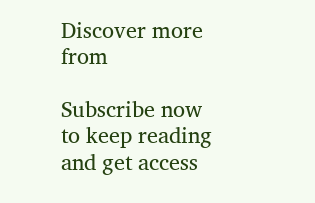Discover more from

Subscribe now to keep reading and get access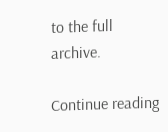to the full archive.

Continue reading